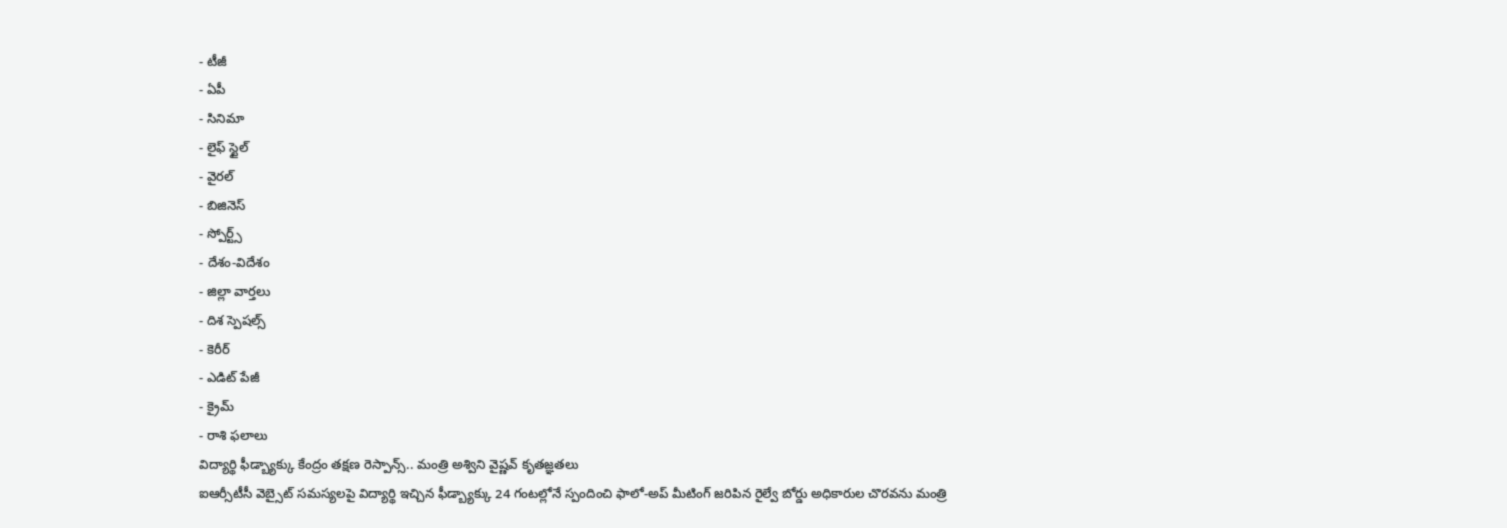- టీజీ
- ఏపీ
- సినిమా
- లైఫ్ స్టైల్
- వైరల్
- బిజినెస్
- స్పోర్ట్స్
- దేశం-విదేశం
- జిల్లా వార్తలు
- దిశ స్పెషల్స్
- కెరీర్
- ఎడిట్ పేజీ
- క్రైమ్
- రాశి ఫలాలు
విద్యార్థి ఫీడ్బ్యాక్కు కేంద్రం తక్షణ రెస్పాన్స్.. మంత్రి అశ్విని వైష్ణవ్ కృతజ్ఞతలు
ఐఆర్సీటీసీ వెబ్సైట్ సమస్యలపై విద్యార్థి ఇచ్చిన ఫీడ్బ్యాక్కు 24 గంటల్లోనే స్పందించి ఫాలో-అప్ మీటింగ్ జరిపిన రైల్వే బోర్డు అధికారుల చొరవను మంత్రి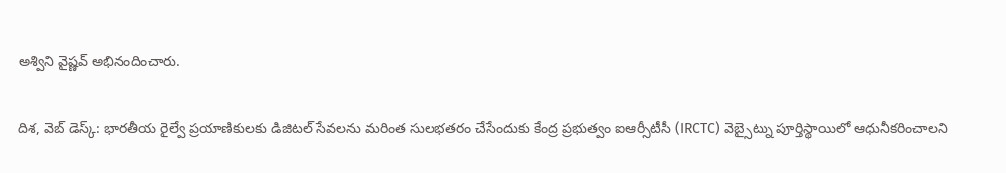అశ్విని వైష్ణవ్ అభినందించారు.

దిశ, వెబ్ డెస్క్: భారతీయ రైల్వే ప్రయాణికులకు డిజిటల్ సేవలను మరింత సులభతరం చేసేందుకు కేంద్ర ప్రభుత్వం ఐఆర్సీటీసీ (IRCTC) వెబ్సైట్ను పూర్తిస్థాయిలో ఆధునీకరించాలని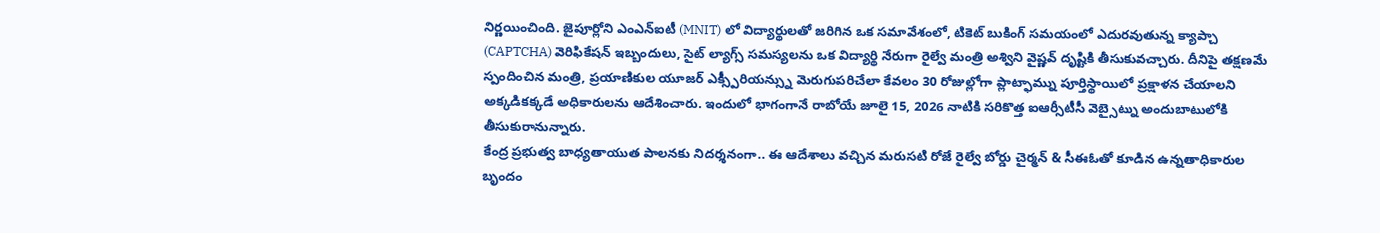నిర్ణయించింది. జైపూర్లోని ఎంఎన్ఐటీ (MNIT) లో విద్యార్థులతో జరిగిన ఒక సమావేశంలో, టికెట్ బుకింగ్ సమయంలో ఎదురవుతున్న క్యాప్చా (CAPTCHA) వెరిఫికేషన్ ఇబ్బందులు, సైట్ ల్యాగ్స్ సమస్యలను ఒక విద్యార్థి నేరుగా రైల్వే మంత్రి అశ్విని వైష్ణవ్ దృష్టికి తీసుకువచ్చారు. దీనిపై తక్షణమే స్పందించిన మంత్రి, ప్రయాణికుల యూజర్ ఎక్స్పీరియన్స్ను మెరుగుపరిచేలా కేవలం 30 రోజుల్లోగా ప్లాట్ఫామ్ను పూర్తిస్థాయిలో ప్రక్షాళన చేయాలని అక్కడికక్కడే అధికారులను ఆదేశించారు. ఇందులో భాగంగానే రాబోయే జూలై 15, 2026 నాటికి సరికొత్త ఐఆర్సీటీసీ వెబ్సైట్ను అందుబాటులోకి తీసుకురానున్నారు.
కేంద్ర ప్రభుత్వ బాధ్యతాయుత పాలనకు నిదర్శనంగా.. ఈ ఆదేశాలు వచ్చిన మరుసటి రోజే రైల్వే బోర్డు చైర్మన్ & సీఈఓతో కూడిన ఉన్నతాధికారుల బృందం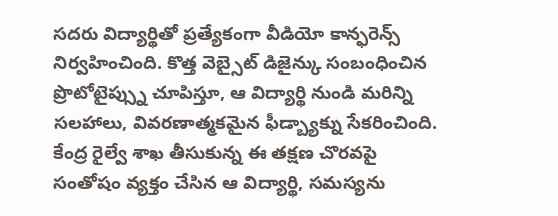సదరు విద్యార్థితో ప్రత్యేకంగా వీడియో కాన్ఫరెన్స్ నిర్వహించింది. కొత్త వెబ్సైట్ డిజైన్కు సంబంధించిన ప్రొటోటైప్స్ను చూపిస్తూ, ఆ విద్యార్థి నుండి మరిన్ని సలహాలు, వివరణాత్మకమైన ఫీడ్బ్యాక్ను సేకరించింది. కేంద్ర రైల్వే శాఖ తీసుకున్న ఈ తక్షణ చొరవపై సంతోషం వ్యక్తం చేసిన ఆ విద్యార్థి, సమస్యను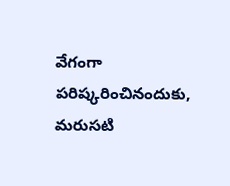వేగంగా పరిష్కరించినందుకు, మరుసటి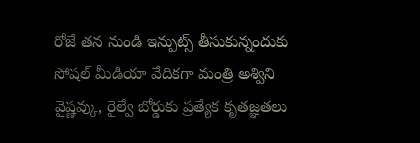రోజే తన నుండి ఇన్పుట్స్ తీసుకున్నందుకు సోషల్ మీడియా వేదికగా మంత్రి అశ్విని వైష్ణవ్కు, రైల్వే బోర్డుకు ప్రత్యేక కృతజ్ఞతలు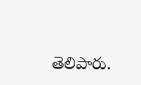తెలిపారు.